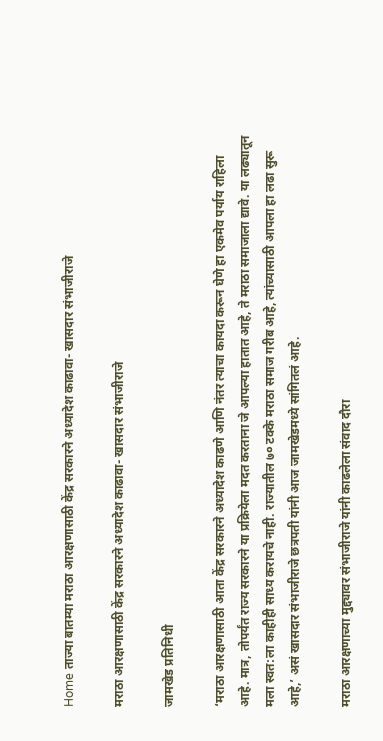Home ताज्या बातम्या मराठा आरक्षणासाठी केंद्र सरकारने अध्यादेश काढावा- खासदार संभाजीराजे

मराठा आरक्षणासाठी केंद्र सरकारने अध्यादेश काढावा- खासदार संभाजीराजे

जामखेड प्रतिनिधी

‘मराठा आरक्षणासाठी आता केंद्र सरकारने अध्यादेश काढणे आणि नंतर त्याचा कायदा करून घेणे हा एकमेव पर्याय राहिला आहे. मात्र, तोपर्यंत राज्य सरकारने या प्रक्रियेला मदत करताना जे आपल्या हातात आहे, ते मराठा समाजाला द्यावे. या लढ्यातून मला स्वत:ला काहीही साध्य करायचे नाही. राज्यातील ७० टक्के मराठा समाज गरीब आहे, त्यांच्यासाठी आपला हा लढा सुरू आहे,’ असं खासदार संभाजीराजे छत्रपती यांनी आज जामखेडमध्ये सांगितलं आहे.

मराठा आरक्षणाच्या मुद्द्यावर संभाजीराजे यांनी काढलेला संवाद दौरा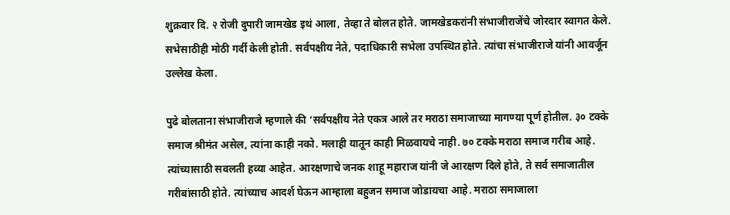शुक्रवार दि. २ रोजी दुपारी जामखेड इथं आला, तेव्हा ते बोलत होते. जामखेडकरांनी संभाजीराजेंचे जोरदार स्वागत केले. सभेसाठीही मोठी गर्दी केली होती. सर्वपक्षीय नेते, पदाधिकारी सभेला उपस्थित होते. त्यांचा संभाजीराजे यांनी आवर्जून उल्लेख केला.

पुढे बोलताना संभाजीराजे म्हणाले की ‘सर्वपक्षीय नेते एकत्र आले तर मराठा समाजाच्या मागण्या पूर्ण होतील. ३० टक्के समाज श्रीमंत असेल, त्यांना काही नको. मलाही यातून काही मिळवायचे नाही. ७० टक्के मराठा समाज गरीब आहे. त्यांच्यासाठी सवलती हव्या आहेत. आरक्षणाचे जनक शाहू महाराज यांनी जे आरक्षण दिले होते, ते सर्व समाजातील गरीबांसाठी होते. त्यांच्याच आदर्श घेऊन आम्हाला बहुजन समाज जोडायचा आहे. मराठा समाजाला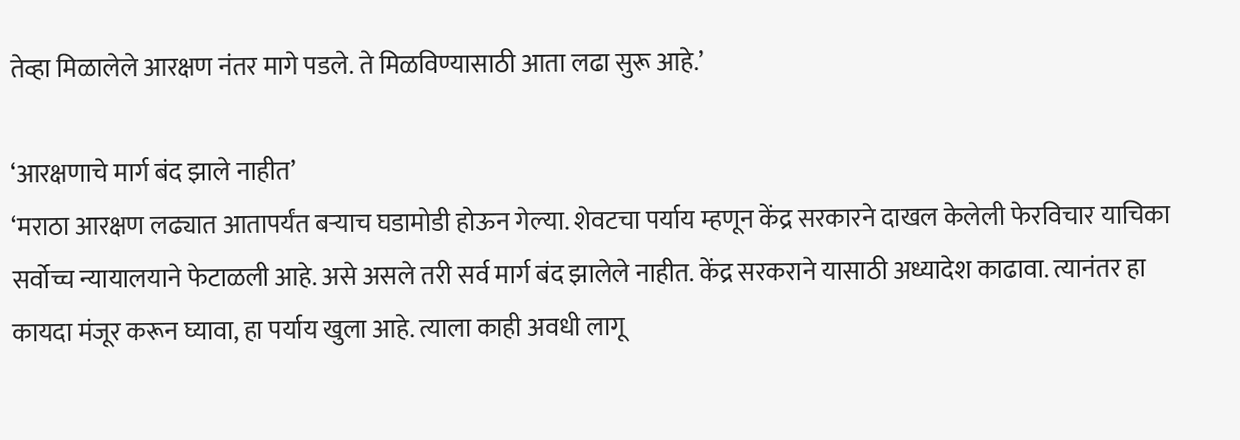तेव्हा मिळालेले आरक्षण नंतर मागे पडले. ते मिळविण्यासाठी आता लढा सुरू आहे.’

‘आरक्षणाचे मार्ग बंद झाले नाहीत’
‘मराठा आरक्षण लढ्यात आतापर्यंत बऱ्याच घडामोडी होऊन गेल्या. शेवटचा पर्याय म्हणून केंद्र सरकारने दाखल केलेली फेरविचार याचिका सर्वोच्च न्यायालयाने फेटाळली आहे. असे असले तरी सर्व मार्ग बंद झालेले नाहीत. केंद्र सरकराने यासाठी अध्यादेश काढावा. त्यानंतर हा कायदा मंजूर करून घ्यावा, हा पर्याय खुला आहे. त्याला काही अवधी लागू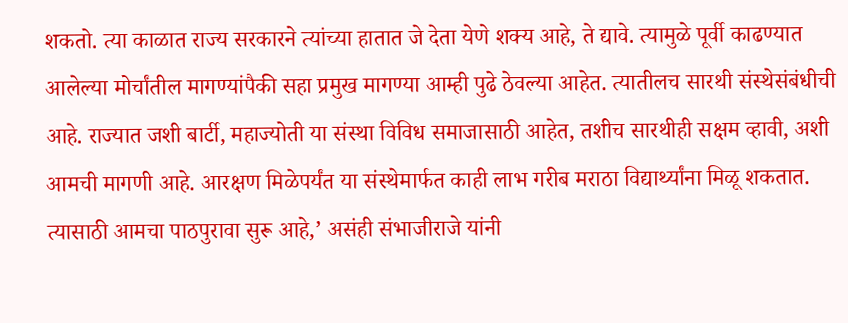शकतो. त्या काळात राज्य सरकारने त्यांच्या हातात जे देता येणे शक्य आहे, ते द्यावे. त्यामुळे पूर्वी काढण्यात आलेल्या मोर्चांतील मागण्यांपैकी सहा प्रमुख मागण्या आम्ही पुढे ठेवल्या आहेत. त्यातीलच सारथी संस्थेसंबंधीची आहे. राज्यात जशी बार्टी, महाज्योती या संस्था विविध समाजासाठी आहेत, तशीच सारथीही सक्षम व्हावी, अशी आमची मागणी आहे. आरक्षण मिळेपर्यंत या संस्थेमार्फत काही लाभ गरीब मराठा विद्यार्थ्यांना मिळू शकतात. त्यासाठी आमचा पाठपुरावा सुरू आहे,’ असंही संभाजीराजे यांनी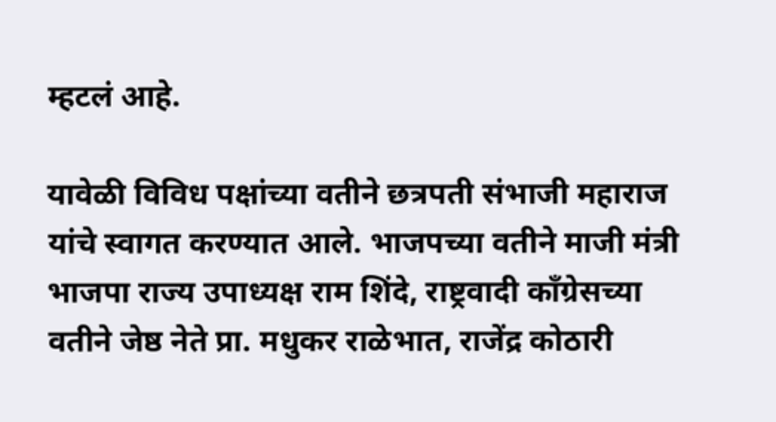म्हटलं आहे.

यावेळी विविध पक्षांच्या वतीने छत्रपती संभाजी महाराज यांचे स्वागत करण्यात आले. भाजपच्या वतीने माजी मंत्री भाजपा राज्य उपाध्यक्ष राम शिंदे, राष्ट्रवादी काँग्रेसच्या वतीने जेष्ठ नेते प्रा. मधुकर राळेभात, राजेंद्र कोठारी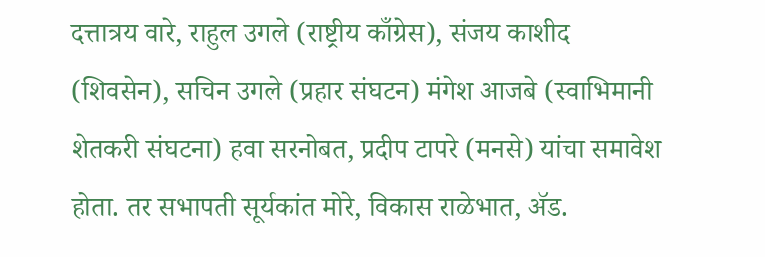दत्तात्रय वारे, राहुल उगले (राष्ट्रीय काँग्रेस), संजय काशीद (शिवसेन), सचिन उगले (प्रहार संघटन) मंगेश आजबे (स्वाभिमानी शेतकरी संघटना) हवा सरनोबत, प्रदीप टापरे (मनसे) यांचा समावेश होता. तर सभापती सूर्यकांत मोरे, विकास राळेभात, ॲड.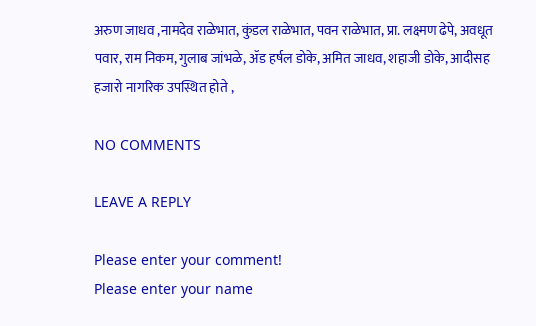अरुण जाधव ,नामदेव राळेभात, कुंडल राळेभात, पवन राळेभात, प्रा. लक्ष्मण ढेपे, अवधूत पवार, राम निकम, गुलाब जांभळे, ॲड हर्षल डोके, अमित जाधव, शहाजी डोके, आदीसह हजारो नागरिक उपस्थित होते ,

NO COMMENTS

LEAVE A REPLY

Please enter your comment!
Please enter your name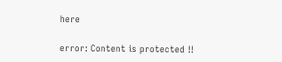here

error: Content is protected !!